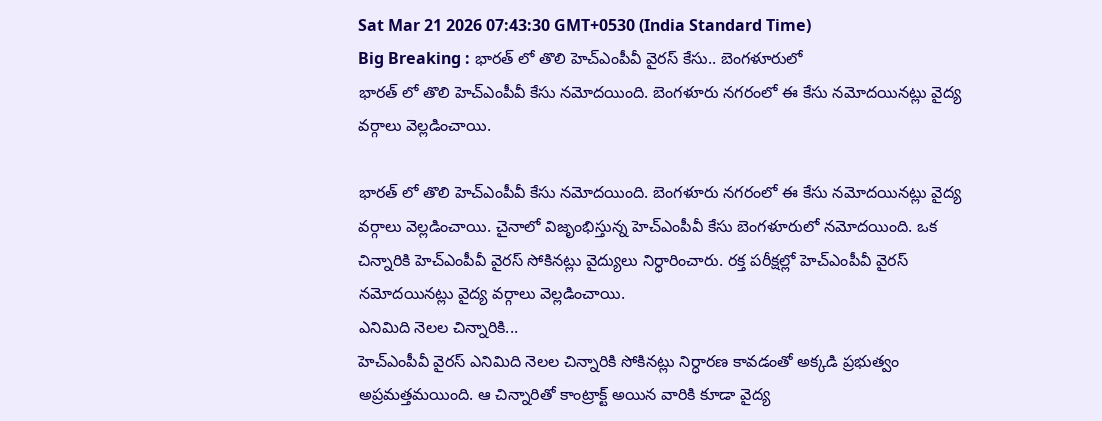Sat Mar 21 2026 07:43:30 GMT+0530 (India Standard Time)
Big Breaking : భారత్ లో తొలి హెచ్ఎంపీవీ వైరస్ కేసు.. బెంగళూరులో
భారత్ లో తొలి హెచ్ఎంపీవీ కేసు నమోదయింది. బెంగళూరు నగరంలో ఈ కేసు నమోదయినట్లు వైద్య వర్గాలు వెల్లడించాయి.

భారత్ లో తొలి హెచ్ఎంపీవీ కేసు నమోదయింది. బెంగళూరు నగరంలో ఈ కేసు నమోదయినట్లు వైద్య వర్గాలు వెల్లడించాయి. చైనాలో విజృంభిస్తున్న హెచ్ఎంపీవీ కేసు బెంగళూరులో నమోదయింది. ఒక చిన్నారికి హెచ్ఎంపీవీ వైరస్ సోకినట్లు వైద్యులు నిర్ధారించారు. రక్త పరీక్షల్లో హెచ్ఎంపీవీ వైరస్ నమోదయినట్లు వైద్య వర్గాలు వెల్లడించాయి.
ఎనిమిది నెలల చిన్నారికి...
హెచ్ఎంపీవీ వైరస్ ఎనిమిది నెలల చిన్నారికి సోకినట్లు నిర్ధారణ కావడంతో అక్కడి ప్రభుత్వం అప్రమత్తమయింది. ఆ చిన్నారితో కాంట్రాక్ట్ అయిన వారికి కూడా వైద్య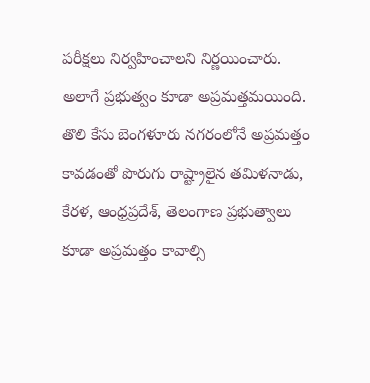పరీక్షలు నిర్వహించాలని నిర్ణయించారు. అలాగే ప్రభుత్వం కూడా అప్రమత్తమయింది. తొలి కేసు బెంగళూరు నగరంలోనే అప్రమత్తం కావడంతో పొరుగు రాష్ట్రాలైన తమిళనాడు, కేరళ, ఆంధ్రప్రదేశ్, తెలంగాణ ప్రభుత్వాలు కూడా అప్రమత్తం కావాల్సి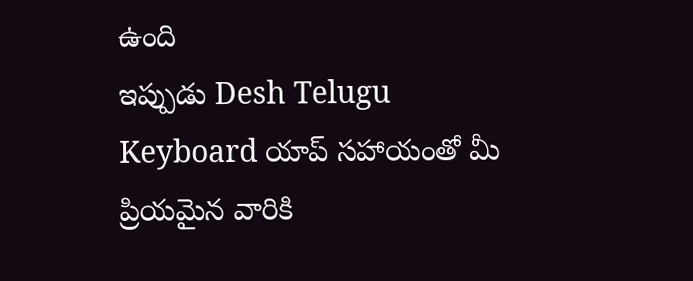ఉంది
ఇప్పుడు Desh Telugu Keyboard యాప్ సహాయంతో మీ ప్రియమైన వారికి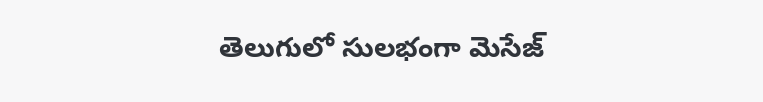తెలుగులో సులభంగా మెసేజ్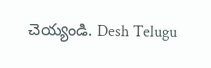చెయ్యండి. Desh Telugu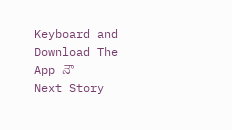Keyboard and Download The App నౌ
Next Story